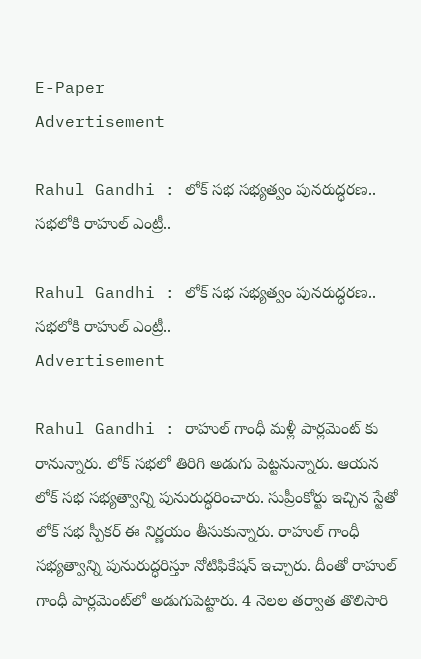E-Paper
Advertisement

Rahul Gandhi : లోక్ సభ సభ్యత్వం పునరుద్ధరణ.. సభలోకి రాహుల్ ఎంట్రీ..

Rahul Gandhi : లోక్ సభ సభ్యత్వం పునరుద్ధరణ.. సభలోకి రాహుల్ ఎంట్రీ..
Advertisement

Rahul Gandhi : రాహుల్ గాంధీ మళ్లీ పార్లమెంట్ కు రానున్నారు. లోక్ సభలో తిరిగి అడుగు పెట్టనున్నారు. ఆయన లోక్ సభ సభ్యత్వాన్ని పునురుద్ధరించారు. సుప్రీంకోర్టు ఇచ్చిన స్టేతో లోక్ సభ స్పీకర్ ఈ నిర్ణయం తీసుకున్నారు. రాహుల్ గాంధీ సభ్యత్వాన్ని పునురుద్ధరిస్తూ నోటిఫికేషన్ ఇచ్చారు. దీంతో రాహుల్‌ గాంధీ పార్లమెంట్‌లో అడుగుపెట్టారు. 4 నెలల తర్వాత తొలిసారి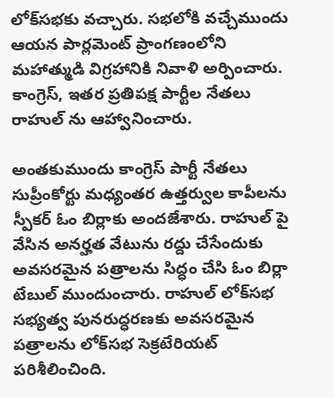లోక్‌సభకు వచ్చారు. సభలోకి వచ్చేముందు ఆయన పార్లమెంట్‌ ప్రాంగణంలోని మహాత్ముడి విగ్రహానికి నివాళి అర్పించారు. కాంగ్రెస్‌, ఇతర ప్రతిపక్ష పార్టీల నేతలు రాహుల్ ను ఆహ్వానించారు.

అంతకుముందు కాంగ్రెస్ పార్టీ నేతలు సుప్రీంకోర్టు మధ్యంతర ఉత్తర్వుల కాపీలను స్పీకర్ ఓం బిర్లాకు అందజేశారు. రాహుల్ పై వేసిన అనర్హత వేటును రద్దు చేసేందుకు అవసరమైన పత్రాలను సిద్ధం చేసి ఓం బిర్లా టేబుల్ ముందుంచారు. రాహుల్‌ లోక్‌సభ సభ్యత్వ పునరుద్ధరణకు అవసరమైన పత్రాలను లోక్‌సభ సెక్రటేరియట్ పరిశీలించింది.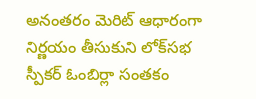అనంతరం మెరిట్ ఆధారంగా నిర్ణయం తీసుకుని లోక్‌సభ స్పీకర్ ఓంబిర్లా సంతకం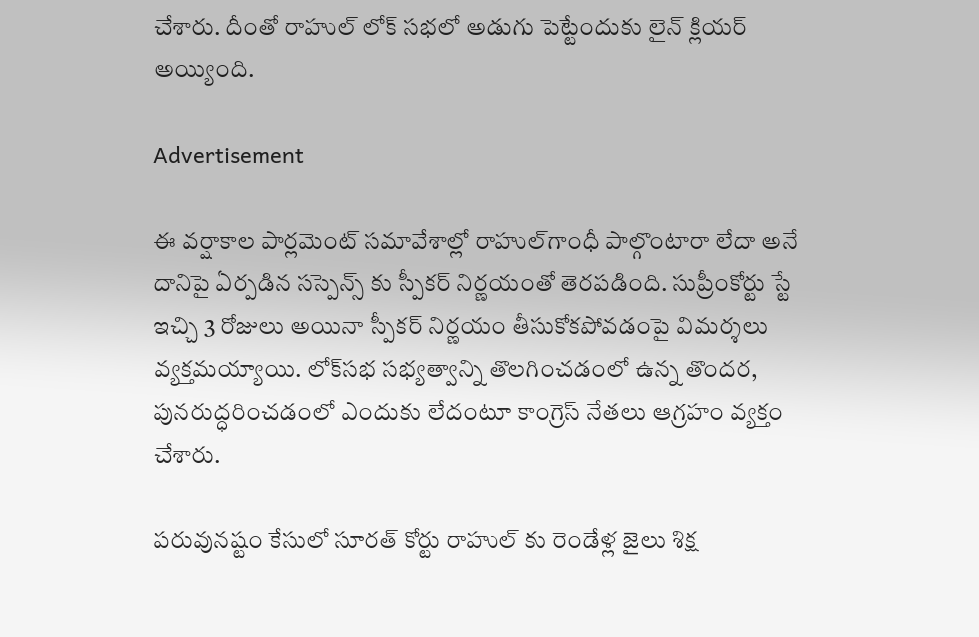చేశారు. దీంతో రాహుల్ లోక్ సభలో అడుగు పెట్టేందుకు లైన్ క్లియర్ అయ్యింది.

Advertisement

ఈ వర్షాకాల పార్లమెంట్ సమావేశాల్లో రాహుల్‌గాంధీ పాల్గొంటారా లేదా అనే దానిపై ఏర్పడిన సస్పెన్స్ కు స్పీకర్ నిర్ణయంతో తెరపడింది. సుప్రీంకోర్టు స్టే ఇచ్చి 3 రోజులు అయినా స్పీకర్ నిర్ణయం తీసుకోకపోవడంపై విమర్శలు వ్యక్తమయ్యాయి. లోక్‌సభ సభ్యత్వాన్ని తొలగించడంలో ఉన్న తొందర, పునరుద్ధరించడంలో ఎందుకు లేదంటూ కాంగ్రెస్ నేతలు ఆగ్రహం వ్యక్తం చేశారు.

పరువునష్టం కేసులో సూరత్ కోర్టు రాహుల్ కు రెండేళ్ల జైలు శిక్ష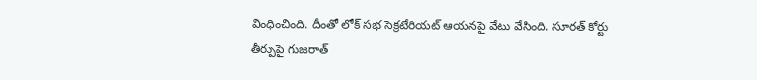వింధించింది. దీంతో లోక్ సభ సెక్రటేరియట్ ఆయనపై వేటు వేసింది. సూరత్ కోర్టు తీర్పుపై గుజరాత్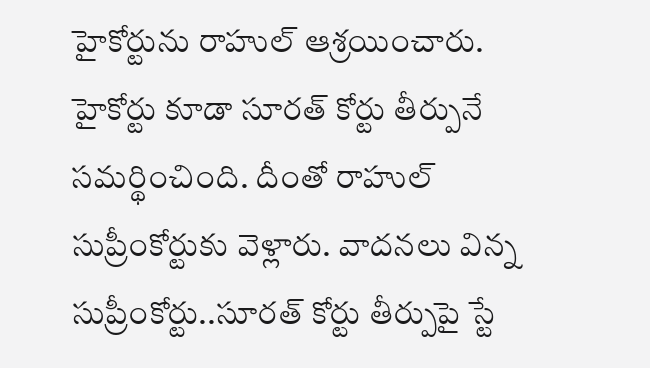హైకోర్టును రాహుల్ ఆశ్రయించారు. హైకోర్టు కూడా సూరత్ కోర్టు తీర్పునే సమర్థించింది. దీంతో రాహుల్ సుప్రీంకోర్టుకు వెళ్లారు. వాదనలు విన్న సుప్రీంకోర్టు..సూరత్ కోర్టు తీర్పుపై స్టే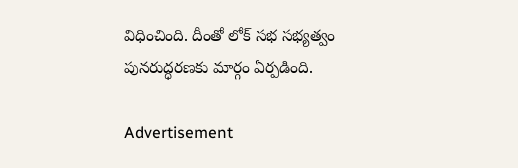విధించింది. దీంతో లోక్ సభ సభ్యత్వం పునరుద్ధరణకు మార్గం ఏర్పడింది.

Advertisement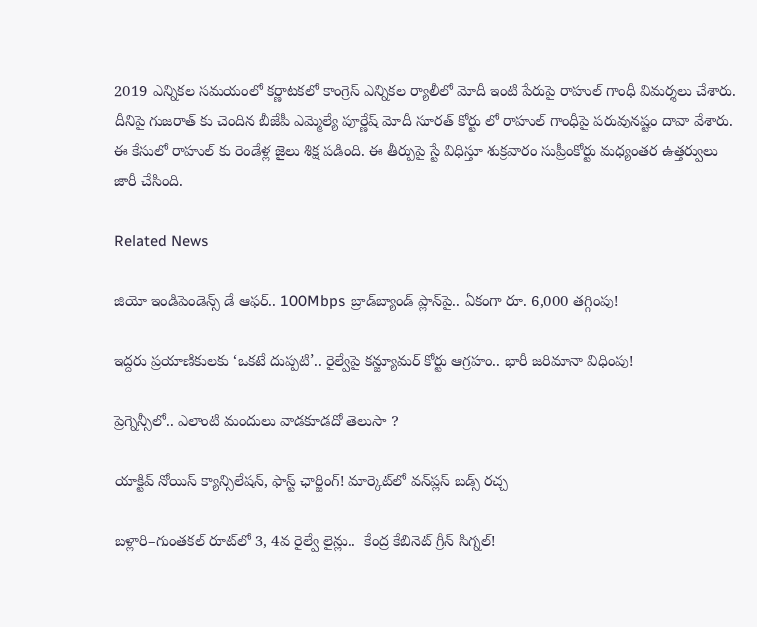2019 ఎన్నికల సమయంలో కర్ణాటకలో కాంగ్రెస్ ఎన్నికల ర్యాలీలో మోదీ ఇంటి పేరుపై రాహుల్ గాంధీ విమర్శలు చేశారు. దీనిపై గుజరాత్ కు చెందిన బీజేపీ ఎమ్మెల్యే పూర్ణేష్ మోదీ సూరత్ కోర్టు లో రాహుల్ గాంధీపై పరువునష్టం దావా వేశారు. ఈ కేసులో రాహుల్ కు రెండేళ్ల జైలు శిక్ష పడింది. ఈ తీర్పుపై స్టే విధిస్తూ శుక్రవారం సుప్రీంకోర్టు మధ్యంతర ఉత్తర్వులు జారీ చేసింది.

Related News

జియో ఇండిపెండెన్స్ డే ఆఫర్.. 100Mbps బ్రాడ్‌బ్యాండ్ ప్లాన్‌పై.. ఏకంగా రూ. 6,000 తగ్గింపు!

ఇద్దరు ప్రయాణికులకు ‘ఒకటే దుప్పటి’.. రైల్వేపై కన్జ్యూమర్ కోర్టు ఆగ్రహం.. భారీ జరిమానా విధింపు!

ప్రెగ్నెన్సీలో.. ఎలాంటి మందులు వాడకూడదో తెలుసా ?

యాక్టివ్ నోయిస్ క్యాన్సిలేషన్, ఫాస్ట్ ఛార్జింగ్! మార్కెట్‌లో వన్‌ప్లస్ బడ్స్ రచ్చ

బళ్లారి–గుంతకల్ రూట్‌లో 3, 4వ రైల్వే లైన్లు..  కేంద్ర కేబినెట్ గ్రీన్ సిగ్నల్!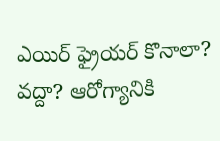ఎయిర్ ఫ్రైయర్ కొనాలా? వద్దా? ఆరోగ్యానికి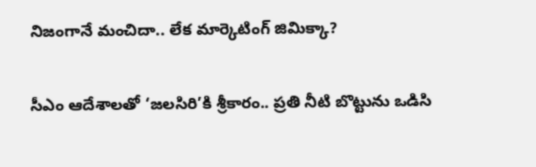నిజంగానే మంచిదా.. లేక మార్కెటింగ్ జిమిక్కా?

సీఎం ఆదేశాలతో ‘జలసిరి’కి శ్రీకారం.. ప్రతి నీటి బొట్టును ఒడిసి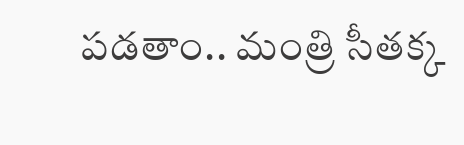పడతాం.. మంత్రి సీతక్క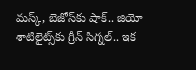మస్క్, బెజోస్‌కు షాక్.. జియో శాటిలైట్స్‌కు గ్రీన్ సిగ్నల్.. ఇక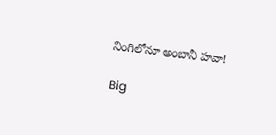నింగిలోనూ అంబానీ హవా!

Big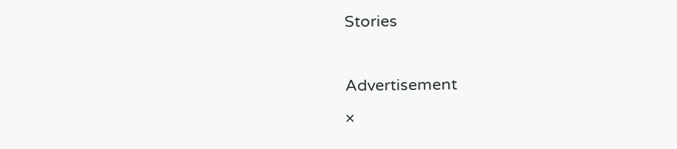Stories

Advertisement
×